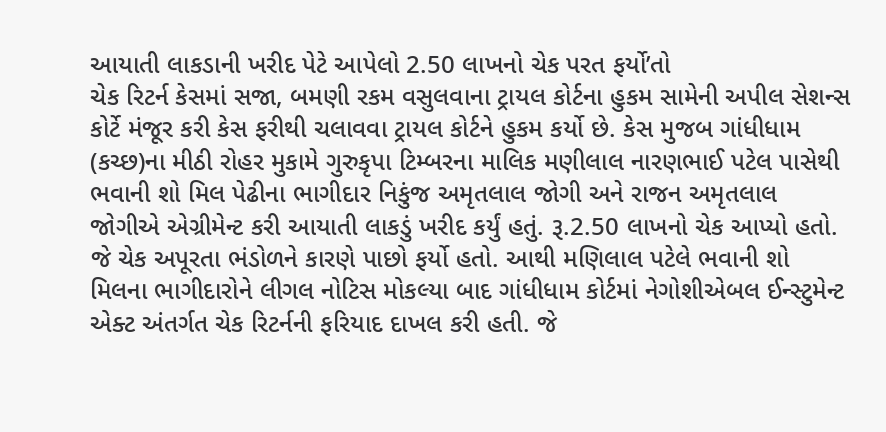આયાતી લાકડાની ખરીદ પેટે આપેલો 2.50 લાખનો ચેક પરત ફર્યો’તો
ચેક રિટર્ન કેસમાં સજા, બમણી રકમ વસુલવાના ટ્રાયલ કોર્ટના હુકમ સામેની અપીલ સેશન્સ કોર્ટે મંજૂર કરી કેસ ફરીથી ચલાવવા ટ્રાયલ કોર્ટને હુકમ કર્યો છે. કેસ મુજબ ગાંધીધામ (કચ્છ)ના મીઠી રોહર મુકામે ગુરુકૃપા ટિમ્બરના માલિક મણીલાલ નારણભાઈ પટેલ પાસેથી ભવાની શો મિલ પેઢીના ભાગીદાર નિકુંજ અમૃતલાલ જોગી અને રાજન અમૃતલાલ જોગીએ એગ્રીમેન્ટ કરી આયાતી લાકડું ખરીદ કર્યું હતું. રૂ.2.50 લાખનો ચેક આપ્યો હતો. જે ચેક અપૂરતા ભંડોળને કારણે પાછો ફર્યો હતો. આથી મણિલાલ પટેલે ભવાની શો મિલના ભાગીદારોને લીગલ નોટિસ મોકલ્યા બાદ ગાંધીધામ કોર્ટમાં નેગોશીએબલ ઈન્સ્ટુમેન્ટ એક્ટ અંતર્ગત ચેક રિટર્નની ફરિયાદ દાખલ કરી હતી. જે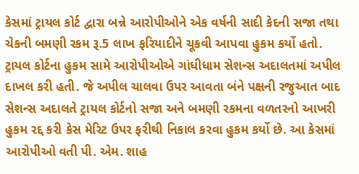કેસમાં ટ્રાયલ કોર્ટ દ્વારા બન્ને આરોપીઓને એક વર્ષની સાદી કેદની સજા તથા ચેકની બમણી રકમ રૂ.5 લાખ ફરિયાદીને ચૂકવી આપવા હુકમ કર્યો હતો. ટ્રાયલ કોર્ટના હુકમ સામે આરોપીઓએ ગાંધીધામ સેશન્સ અદાલતમાં અપીલ દાખલ કરી હતી. જે અપીલ ચાલવા ઉપર આવતા બંને પક્ષની રજુઆત બાદ સેશન્સ અદાલતે ટ્રાયલ કોર્ટનો સજા અને બમણી રકમના વળતરનો આખરી હુકમ રદ્દ કરી કેસ મેરિટ ઉપર ફરીથી નિકાલ કરવા હુકમ કર્યો છે. આ કેસમાં આરોપીઓ વતી પી. એમ. શાહ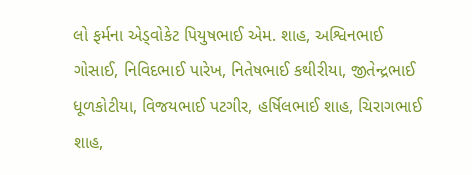લો ફર્મના એડ્વોકેટ પિયુષભાઈ એમ. શાહ, અશ્વિનભાઈ ગોસાઈ, નિવિદભાઈ પારેખ, નિતેષભાઈ કથીરીયા, જીતેન્દ્રભાઈ ધૂળકોટીયા, વિજયભાઈ પટગીર, હર્ષિલભાઈ શાહ, ચિરાગભાઈ શાહ,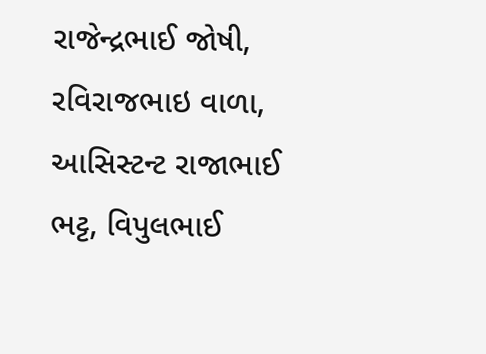રાજેન્દ્રભાઈ જોષી, રવિરાજભાઇ વાળા, આસિસ્ટન્ટ રાજાભાઈ ભટ્ટ, વિપુલભાઈ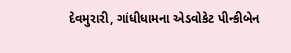દેવમુરારી, ગાંધીધામના એડવોકેટ પીન્કીબેન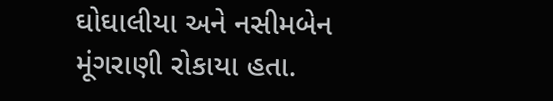ઘોઘાલીયા અને નસીમબેન મૂંગરાણી રોકાયા હતા.